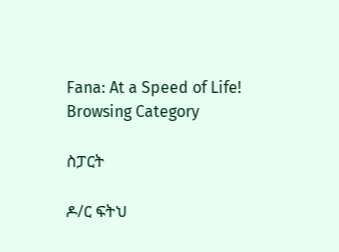Fana: At a Speed of Life!
Browsing Category

ስፓርት

ዶ/ር ፍትህ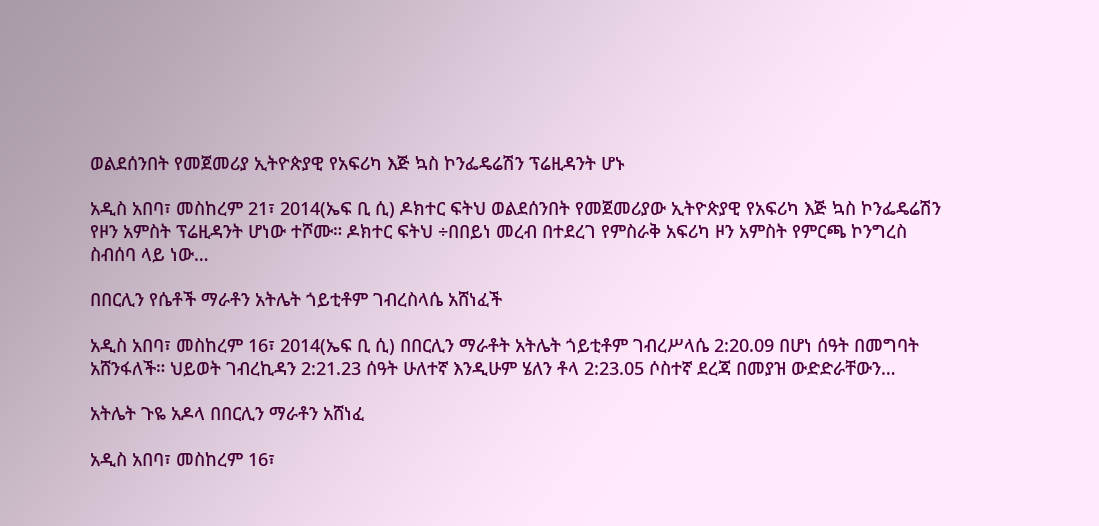ወልደሰንበት የመጀመሪያ ኢትዮጵያዊ የአፍሪካ እጅ ኳስ ኮንፌዴሬሽን ፕሬዚዳንት ሆኑ

አዲስ አበባ፣ መስከረም 21፣ 2014(ኤፍ ቢ ሲ) ዶክተር ፍትህ ወልደሰንበት የመጀመሪያው ኢትዮጵያዊ የአፍሪካ እጅ ኳስ ኮንፌዴሬሽን የዞን አምስት ፕሬዚዳንት ሆነው ተሾሙ። ዶክተር ፍትህ ÷በበይነ መረብ በተደረገ የምስራቅ አፍሪካ ዞን አምስት የምርጫ ኮንግረስ ስብሰባ ላይ ነው…

በበርሊን የሴቶች ማራቶን አትሌት ጎይቲቶም ገብረስላሴ አሸነፈች

አዲስ አበባ፣ መስከረም 16፣ 2014(ኤፍ ቢ ሲ) በበርሊን ማራቶት አትሌት ጎይቲቶም ገብረሥላሴ 2:20.09 በሆነ ሰዓት በመግባት አሸንፋለች። ህይወት ገብረኪዳን 2:21.23 ሰዓት ሁለተኛ እንዲሁም ሄለን ቶላ 2:23.05 ሶስተኛ ደረጃ በመያዝ ውድድራቸውን…

አትሌት ጉዬ አዶላ በበርሊን ማራቶን አሸነፈ

አዲስ አበባ፣ መስከረም 16፣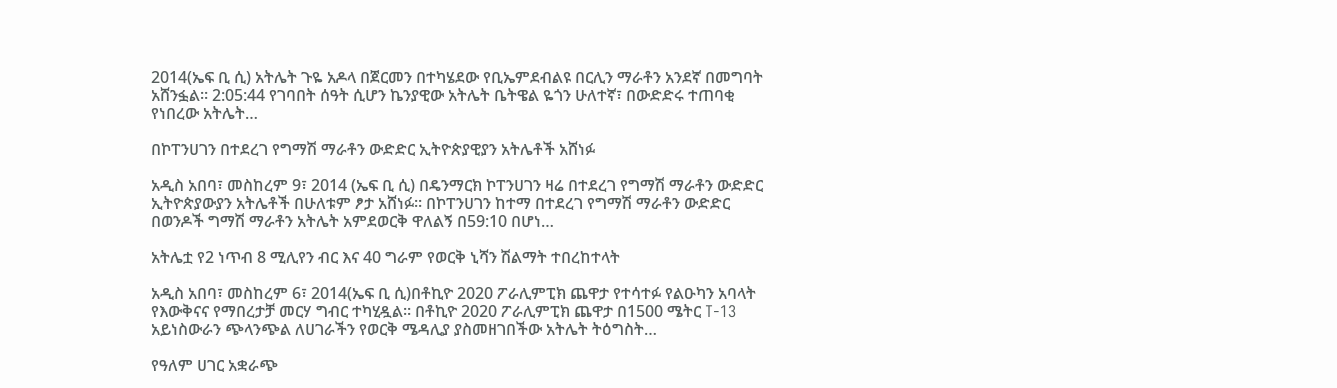2014(ኤፍ ቢ ሲ) አትሌት ጉዬ አዶላ በጀርመን በተካሄደው የቢኤምደብልዩ በርሊን ማራቶን አንደኛ በመግባት አሸንፏል። 2:05:44 የገባበት ሰዓት ሲሆን ኬንያዊው አትሌት ቤትዌል ዬጎን ሁለተኛ፣ በውድድሩ ተጠባቂ የነበረው አትሌት…

በኮፐንሀገን በተደረገ የግማሽ ማራቶን ውድድር ኢትዮጵያዊያን አትሌቶች አሸነፉ

አዲስ አበባ፣ መስከረም 9፣ 2014 (ኤፍ ቢ ሲ) በዴንማርክ ኮፐንሀገን ዛሬ በተደረገ የግማሽ ማራቶን ውድድር ኢትዮጵያውያን አትሌቶች በሁለቱም ፆታ አሸነፉ። በኮፐንሀገን ከተማ በተደረገ የግማሽ ማራቶን ውድድር በወንዶች ግማሽ ማራቶን አትሌት አምደወርቅ ዋለልኝ በ59:10 በሆነ…

አትሌቷ የ2 ነጥብ 8 ሚሊየን ብር እና 40 ግራም የወርቅ ኒሻን ሽልማት ተበረከተላት

አዲስ አበባ፣ መስከረም 6፣ 2014(ኤፍ ቢ ሲ)በቶኪዮ 2020 ፖራሊምፒክ ጨዋታ የተሳተፉ የልዑካን አባላት የእውቅናና የማበረታቻ መርሃ ግብር ተካሂዷል። በቶኪዮ 2020 ፖራሊምፒክ ጨዋታ በ1500 ሜትር T-13 አይነስውራን ጭላንጭል ለሀገራችን የወርቅ ሜዳሊያ ያስመዘገበችው አትሌት ትዕግስት…

የዓለም ሀገር አቋራጭ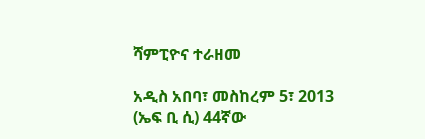ሻምፒዮና ተራዘመ

አዲስ አበባ፣ መስከረም 5፣ 2013 (ኤፍ ቢ ሲ) 44ኛው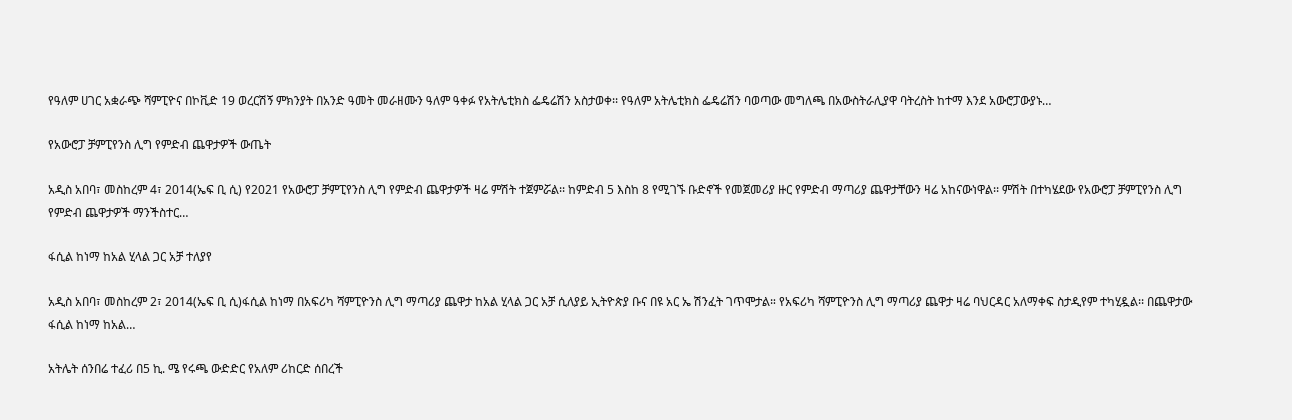የዓለም ሀገር አቋራጭ ሻምፒዮና በኮቪድ 19 ወረርሽኝ ምክንያት በአንድ ዓመት መራዘሙን ዓለም ዓቀፉ የአትሌቲክስ ፌዴሬሽን አስታወቀ፡፡ የዓለም አትሌቲክስ ፌዴሬሽን ባወጣው መግለጫ በአውስትራሊያዋ ባትረስት ከተማ እንደ አውሮፓውያኑ…

የአውሮፓ ቻምፒየንስ ሊግ የምድብ ጨዋታዎች ውጤት

አዲስ አበባ፣ መስከረም 4፣ 2014(ኤፍ ቢ ሲ) የ2021 የአውሮፓ ቻምፒየንስ ሊግ የምድብ ጨዋታዎች ዛሬ ምሽት ተጀምሯል፡፡ ከምድብ 5 እስከ 8 የሚገኙ ቡድኖች የመጀመሪያ ዙር የምድብ ማጣሪያ ጨዋታቸውን ዛሬ አከናውነዋል፡፡ ምሽት በተካሄደው የአውሮፓ ቻምፒየንስ ሊግ የምድብ ጨዋታዎች ማንችስተር…

ፋሲል ከነማ ከአል ሂላል ጋር አቻ ተለያየ

አዲስ አበባ፣ መስከረም 2፣ 2014(ኤፍ ቢ ሲ)ፋሲል ከነማ በአፍሪካ ሻምፒዮንስ ሊግ ማጣሪያ ጨዋታ ከአል ሂላል ጋር አቻ ሲለያይ ኢትዮጵያ ቡና በዩ አር ኤ ሽንፈት ገጥሞታል። የአፍሪካ ሻምፒዮንስ ሊግ ማጣሪያ ጨዋታ ዛሬ ባህርዳር አለማቀፍ ስታዲየም ተካሂዷል፡፡ በጨዋታው ፋሲል ከነማ ከአል…

አትሌት ሰንበሬ ተፈሪ በ5 ኪ. ሜ የሩጫ ውድድር የአለም ሪከርድ ሰበረች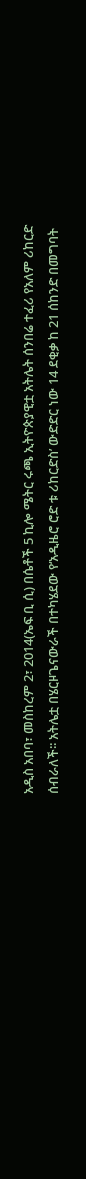አዲስ አበባ፣ መስከረም 2፣ 2014(ኤፍ ቢ ሲ) በሴቶች 5 ኪሎ ሜትር ሩጫ ኢትዮጵያዊቷ አትሌት ሰንበሬ ተፈሪ የአለም ሪከርድ ሰብራለች፡፡ አትሌቷ በሄርዞጌናውራች በተካሄደው የ‘አዲዜሮ ሮድ ቱ ሪከርድስ’ ውድድር ነው 14 ደቂቃ ከ 21 ሰከንድ በመግባት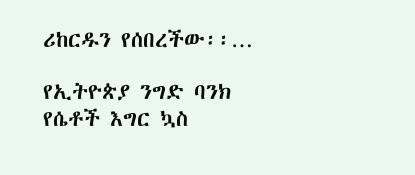ሪከርዱን የሰበረችው፡፡…

የኢትዮጵያ ንግድ ባንክ የሴቶች እግር ኳስ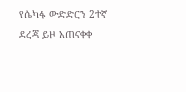የሴካፋ ውድድርን 2ተኛ ደረጃ ይዞ አጠናቀቀ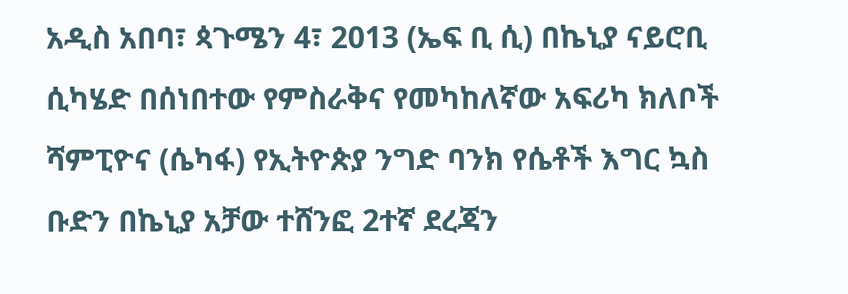አዲስ አበባ፣ ጳጉሜን 4፣ 2013 (ኤፍ ቢ ሲ) በኬኒያ ናይሮቢ ሲካሄድ በሰነበተው የምስራቅና የመካከለኛው አፍሪካ ክለቦች ሻምፒዮና (ሴካፋ) የኢትዮጵያ ንግድ ባንክ የሴቶች እግር ኳስ ቡድን በኬኒያ አቻው ተሸንፎ 2ተኛ ደረጃን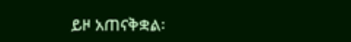ይዞ አጠናቅቋል፡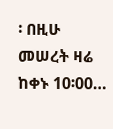፡ በዚሁ መሠረት ዛሬ ከቀኑ 10፡00…